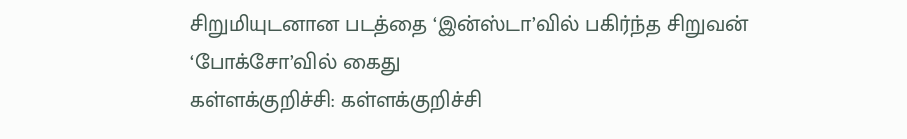சிறுமியுடனான படத்தை ‘இன்ஸ்டா’வில் பகிர்ந்த சிறுவன் ‘போக்சோ’வில் கைது
கள்ளக்குறிச்சி: கள்ளக்குறிச்சி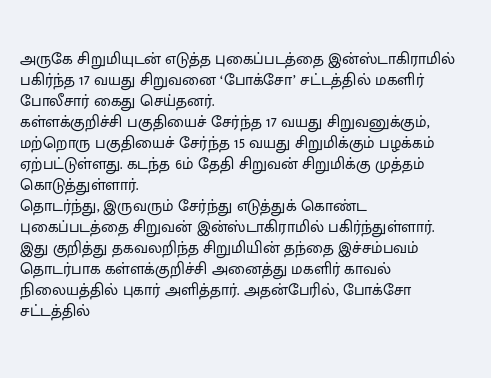அருகே சிறுமியுடன் எடுத்த புகைப்படத்தை இன்ஸ்டாகிராமில் பகிர்ந்த 17 வயது சிறுவனை ‘போக்சோ’ சட்டத்தில் மகளிர் போலீசார் கைது செய்தனர்.
கள்ளக்குறிச்சி பகுதியைச் சேர்ந்த 17 வயது சிறுவனுக்கும், மற்றொரு பகுதியைச் சேர்ந்த 15 வயது சிறுமிக்கும் பழக்கம் ஏற்பட்டுள்ளது. கடந்த 6ம் தேதி சிறுவன் சிறுமிக்கு முத்தம் கொடுத்துள்ளார்.
தொடர்ந்து, இருவரும் சேர்ந்து எடுத்துக் கொண்ட புகைப்படத்தை சிறுவன் இன்ஸ்டாகிராமில் பகிர்ந்துள்ளார்.
இது குறித்து தகவலறிந்த சிறுமியின் தந்தை இச்சம்பவம் தொடர்பாக கள்ளக்குறிச்சி அனைத்து மகளிர் காவல் நிலையத்தில் புகார் அளித்தார். அதன்பேரில், போக்சோ சட்டத்தில்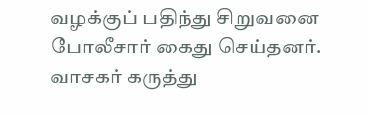வழக்குப் பதிந்து சிறுவனை போலீசார் கைது செய்தனர்.
வாசகர் கருத்து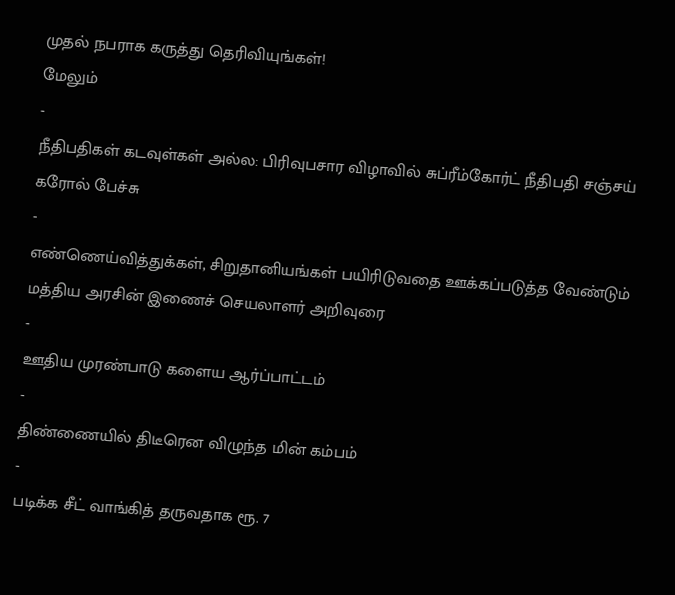முதல் நபராக கருத்து தெரிவியுங்கள்!
மேலும்
-
நீதிபதிகள் கடவுள்கள் அல்ல: பிரிவுபசார விழாவில் சுப்ரீம்கோர்ட் நீதிபதி சஞ்சய் கரோல் பேச்சு
-
எண்ணெய்வித்துக்கள், சிறுதானியங்கள் பயிரிடுவதை ஊக்கப்படுத்த வேண்டும் மத்திய அரசின் இணைச் செயலாளர் அறிவுரை
-
ஊதிய முரண்பாடு களைய ஆர்ப்பாட்டம்
-
திண்ணையில் திடீரென விழுந்த மின் கம்பம்
-
படிக்க சீட் வாங்கித் தருவதாக ரூ. 7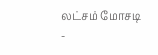லட்சம் மோசடி
-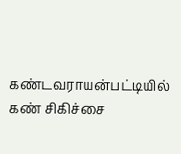கண்டவராயன்பட்டியில் கண் சிகிச்சை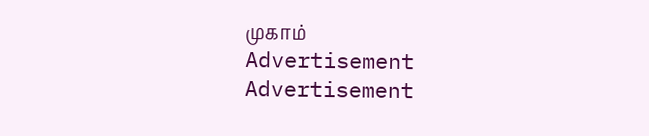முகாம்
Advertisement
Advertisement